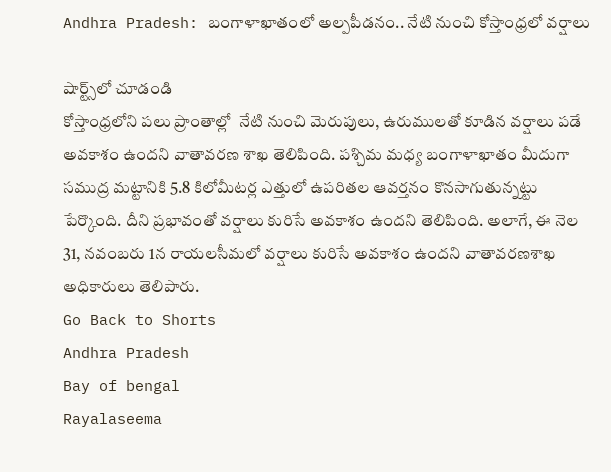Andhra Pradesh: బంగాళాఖాతంలో అల్పపీడనం.. నేటి నుంచి కోస్తాంధ్రలో వర్షాలు

షార్ట్స్‌లో చూడండి
కోస్తాంధ్రలోని పలు ప్రాంతాల్లో  నేటి నుంచి మెరుపులు, ఉరుములతో కూడిన వర్షాలు పడే అవకాశం ఉందని వాతావరణ శాఖ తెలిపింది. పశ్చిమ మధ్య బంగాళాఖాతం మీదుగా సముద్ర మట్టానికి 5.8 కిలోమీటర్ల ఎత్తులో ఉపరితల ఆవర్తనం కొనసాగుతున్నట్టు పేర్కొంది. దీని ప్రభావంతో వర్షాలు కురిసే అవకాశం ఉందని తెలిపింది. అలాగే, ఈ నెల 31, నవంబరు 1న రాయలసీమలో వర్షాలు కురిసే అవకాశం ఉందని వాతావరణశాఖ అధికారులు తెలిపారు.
Go Back to Shorts
Andhra Pradesh
Bay of bengal
Rayalaseema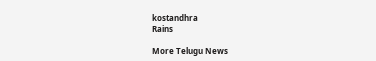kostandhra
Rains

More Telugu News